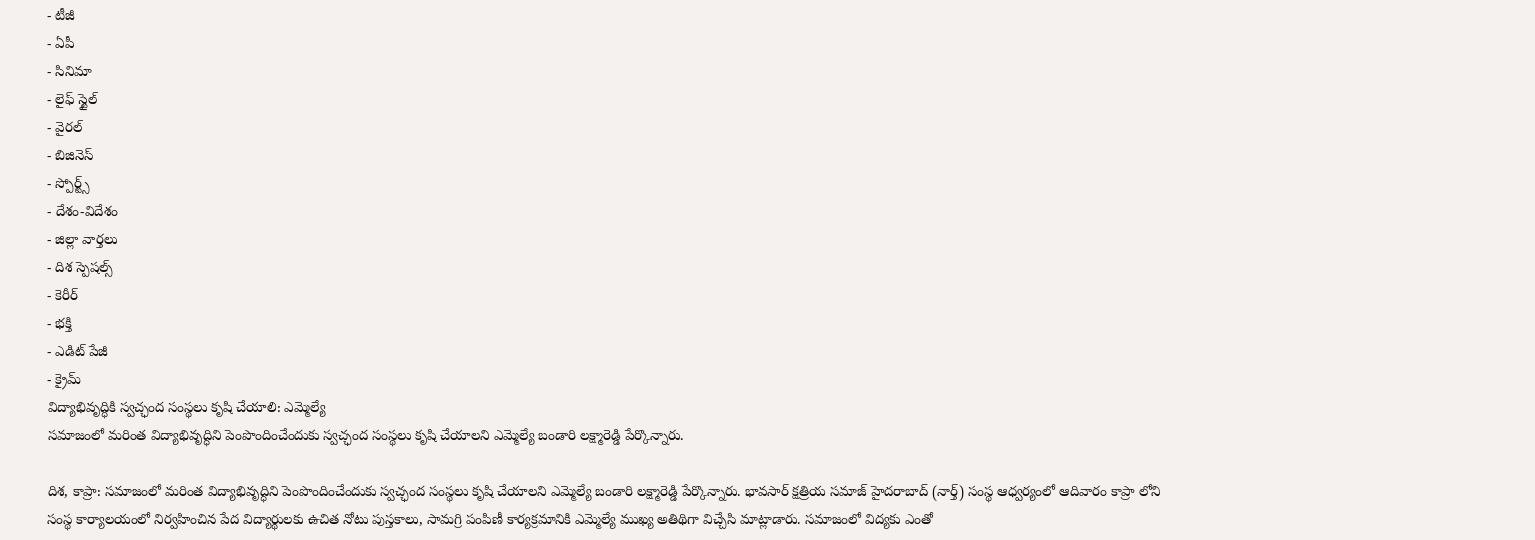- టీజీ
- ఏపీ
- సినిమా
- లైఫ్ స్టైల్
- వైరల్
- బిజినెస్
- స్పోర్ట్స్
- దేశం-విదేశం
- జిల్లా వార్తలు
- దిశ స్పెషల్స్
- కెరీర్
- భక్తి
- ఎడిట్ పేజీ
- క్రైమ్
విద్యాభివృద్ధికి స్వచ్ఛంద సంస్థలు కృషి చేయాలి: ఎమ్మెల్యే
సమాజంలో మరింత విద్యాభివృద్ధిని పెంపొందించేందుకు స్వచ్ఛంద సంస్థలు కృషి చేయాలని ఎమ్మెల్యే బండారి లక్ష్మారెడ్డి పేర్కొన్నారు.

దిశ, కాప్రా: సమాజంలో మరింత విద్యాభివృద్ధిని పెంపొందించేందుకు స్వచ్ఛంద సంస్థలు కృషి చేయాలని ఎమ్మెల్యే బండారి లక్ష్మారెడ్డి పేర్కొన్నారు. భావసార్ క్షత్రియ సమాజ్ హైదరాబాద్ (నార్త్) సంస్థ ఆధ్వర్యంలో ఆదివారం కాప్రా లోని సంస్థ కార్యాలయంలో నిర్వహించిన పేద విద్యార్థులకు ఉచిత నోటు పుస్తకాలు, సామగ్రి పంపిణీ కార్యక్రమానికి ఎమ్మెల్యే ముఖ్య అతిథిగా విచ్చేసి మాట్లాడారు. సమాజంలో విద్యకు ఎంతో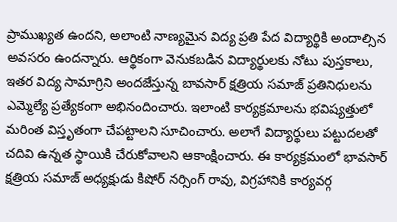ప్రాముఖ్యత ఉందని, అలాంటి నాణ్యమైన విద్య ప్రతి పేద విద్యార్థికి అందాల్సిన అవసరం ఉందన్నారు. ఆర్థికంగా వెనుకబడిన విద్యార్థులకు నోటు పుస్తకాలు, ఇతర విద్య సామాగ్రిని అందజేస్తున్న బావసార్ క్షత్రియ సమాజ్ ప్రతినిధులను ఎమ్మెల్యే ప్రత్యేకంగా అభినందించారు. ఇలాంటి కార్యక్రమాలను భవిష్యత్తులో మరింత విస్తృతంగా చేపట్టాలని సూచించారు. అలాగే విద్యార్థులు పట్టుదలతో చదివి ఉన్నత స్థాయికి చేరుకోవాలని ఆకాంక్షించారు. ఈ కార్యక్రమంలో భావసార్ క్షత్రియ సమాజ్ అధ్యక్షుడు కిషోర్ నర్సింగ్ రావు, విగ్రహానికి కార్యవర్గ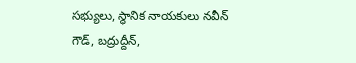సభ్యులు, స్థానిక నాయకులు నవీన్ గౌడ్, బద్రుద్దీన్,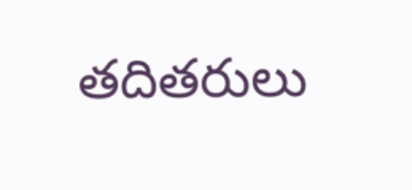తదితరులు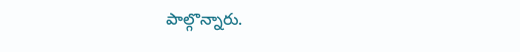పాల్గొన్నారు.